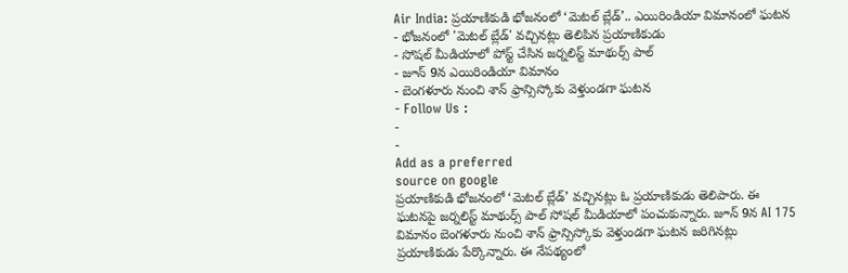Air India: ప్రయాణికుడి భోజనంలో ‘మెటల్ బ్లేడ్’.. ఎయిరిండియా విమానంలో ఘటన
- భోజనంలో 'మెటల్ బ్లేడ్' వచ్చినట్లు తెలిపిన ప్రయాణికుడు
- సోషల్ మీడియాలో పోస్ట్ చేసిన జర్నలిస్ట్ మాథుర్స్ పాల్
- జూన్ 9న ఎయిరిండియా విమానం
- బెంగళూరు నుంచి శాన్ ఫ్రాన్సిస్కోకు వెళ్తుండగా ఘటన
- Follow Us :
-
-
Add as a preferred
source on google
ప్రయాణికుడి భోజనంలో ‘మెటల్ బ్లేడ్’ వచ్చినట్లు ఓ ప్రయాణికుడు తెలిపారు. ఈ ఘటనపై జర్నలిస్ట్ మాథుర్స్ పాల్ సోషల్ మీడియాలో పంచుకున్నారు. జూన్ 9న AI 175 విమానం బెంగళూరు నుంచి శాన్ ఫ్రాన్సిస్కోకు వెళ్తుండగా ఘటన జరిగినట్లు ప్రయాణికుడు పేర్కొన్నారు. ఈ నేపథ్యంలో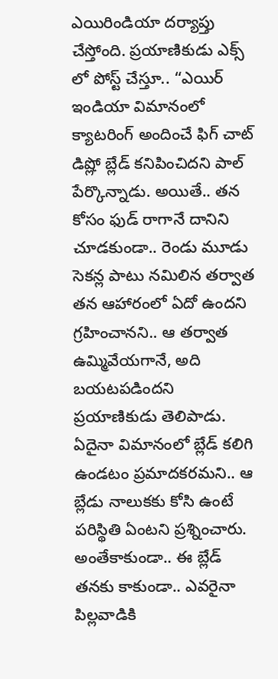ఎయిరిండియా దర్యాప్తు చేస్తోంది. ప్రయాణికుడు ఎక్స్ లో పోస్ట్ చేస్తూ.. “ఎయిర్ ఇండియా విమానంలో క్యాటరింగ్ అందించే ఫిగ్ చాట్ డిష్లో బ్లేడ్ కనిపించిదని పాల్ పేర్కొన్నాడు. అయితే.. తన కోసం ఫుడ్ రాగానే దానిని చూడకుండా.. రెండు మూడు సెకన్ల పాటు నమిలిన తర్వాత తన ఆహారంలో ఏదో ఉందని గ్రహించానని.. ఆ తర్వాత ఉమ్మివేయగానే, అది బయటపడిందని ప్రయాణికుడు తెలిపాడు.
ఏదైనా విమానంలో బ్లేడ్ కలిగి ఉండటం ప్రమాదకరమని.. ఆ బ్లేడు నాలుకకు కోసి ఉంటే పరిస్థితి ఏంటని ప్రశ్నించారు. అంతేకాకుండా.. ఈ బ్లేడ్ తనకు కాకుండా.. ఎవరైనా పిల్లవాడికి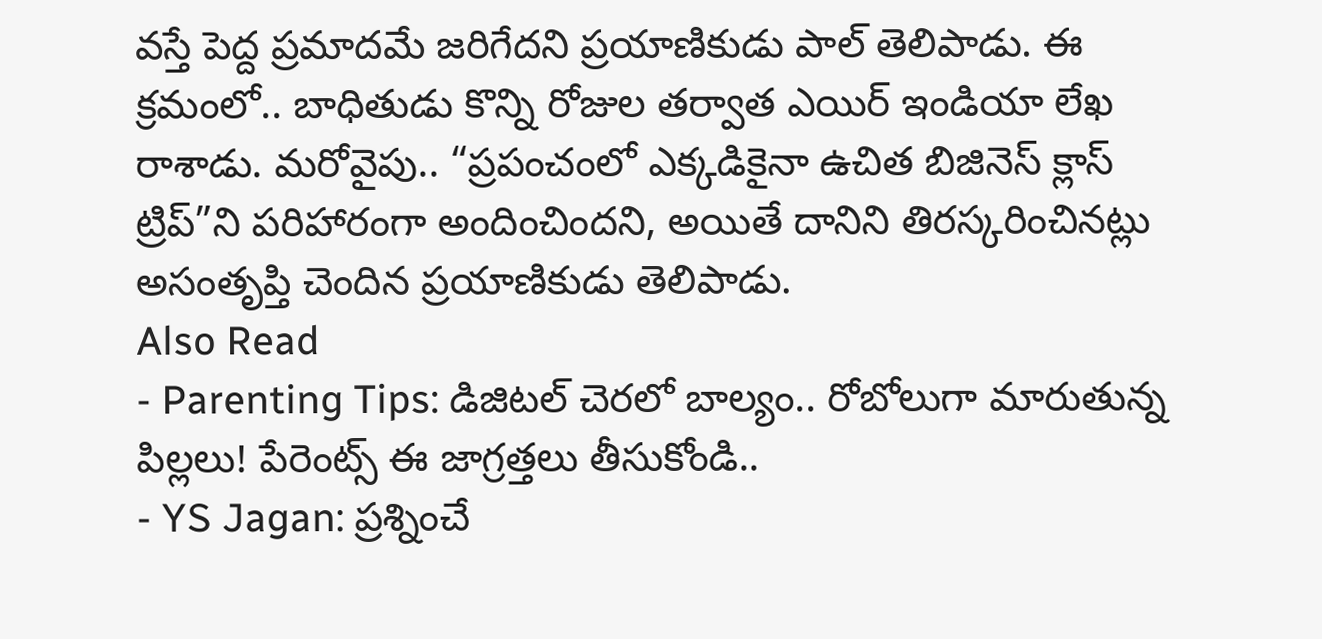వస్తే పెద్ద ప్రమాదమే జరిగేదని ప్రయాణికుడు పాల్ తెలిపాడు. ఈ క్రమంలో.. బాధితుడు కొన్ని రోజుల తర్వాత ఎయిర్ ఇండియా లేఖ రాశాడు. మరోవైపు.. “ప్రపంచంలో ఎక్కడికైనా ఉచిత బిజినెస్ క్లాస్ ట్రిప్”ని పరిహారంగా అందించిందని, అయితే దానిని తిరస్కరించినట్లు అసంతృప్తి చెందిన ప్రయాణికుడు తెలిపాడు.
Also Read
- Parenting Tips: డిజిటల్ చెరలో బాల్యం.. రోబోలుగా మారుతున్న పిల్లలు! పేరెంట్స్ ఈ జాగ్రత్తలు తీసుకోండి..
- YS Jagan: ప్రశ్నించే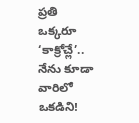ప్రతి ఒక్కరూ ‘కాక్రోచ్లే’.. నేను కూడా వారిలో ఒకడిని!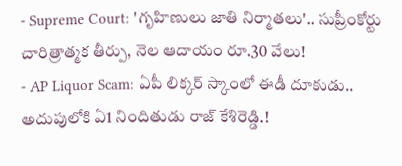- Supreme Court: 'గృహిణులు జాతి నిర్మాతలు'.. సుప్రీంకోర్టు చారిత్రాత్మక తీర్పు, నెల ఆదాయం రూ.30 వేలు!
- AP Liquor Scam: ఏపీ లిక్కర్ స్కాంలో ఈడీ దూకుడు.. అదుపులోకి ఏ1 నిందితుడు రాజ్ కేశిరెడ్డి.!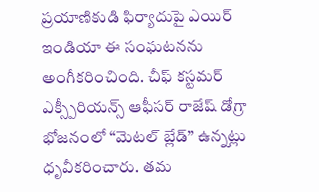ప్రయాణికుడి ఫిర్యాదుపై ఎయిర్ ఇండియా ఈ సంఘటనను అంగీకరించింది. చీఫ్ కస్టమర్ ఎక్స్పీరియన్స్ ఆఫీసర్ రాజేష్ డోగ్రా భోజనంలో “మెటల్ బ్లేడ్” ఉన్నట్లు ధృవీకరించారు. తమ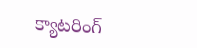క్యాటరింగ్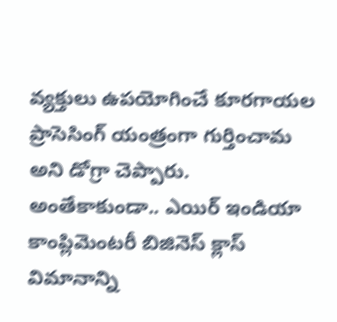వ్యక్తులు ఉపయోగించే కూరగాయల ప్రాసెసింగ్ యంత్రంగా గుర్తించామ అని డోగ్రా చెప్పారు. అంతేకాకుండా.. ఎయిర్ ఇండియా కాంప్లిమెంటరీ బిజినెస్ క్లాస్ విమానాన్ని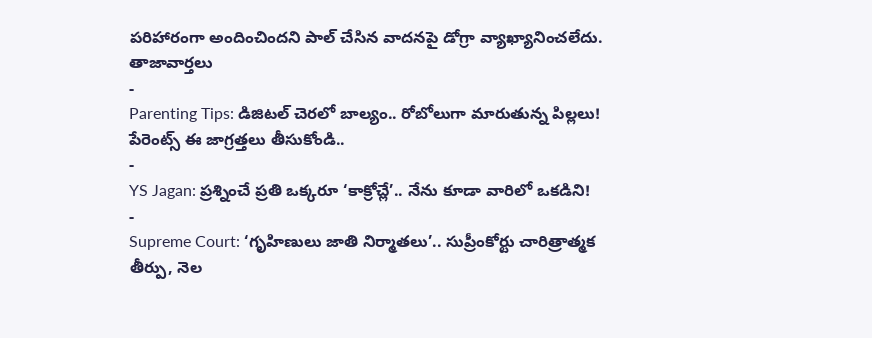పరిహారంగా అందించిందని పాల్ చేసిన వాదనపై డోగ్రా వ్యాఖ్యానించలేదు.
తాజావార్తలు
-
Parenting Tips: డిజిటల్ చెరలో బాల్యం.. రోబోలుగా మారుతున్న పిల్లలు! పేరెంట్స్ ఈ జాగ్రత్తలు తీసుకోండి..
-
YS Jagan: ప్రశ్నించే ప్రతి ఒక్కరూ ‘కాక్రోచ్లే’.. నేను కూడా వారిలో ఒకడిని!
-
Supreme Court: ‘గృహిణులు జాతి నిర్మాతలు’.. సుప్రీంకోర్టు చారిత్రాత్మక తీర్పు, నెల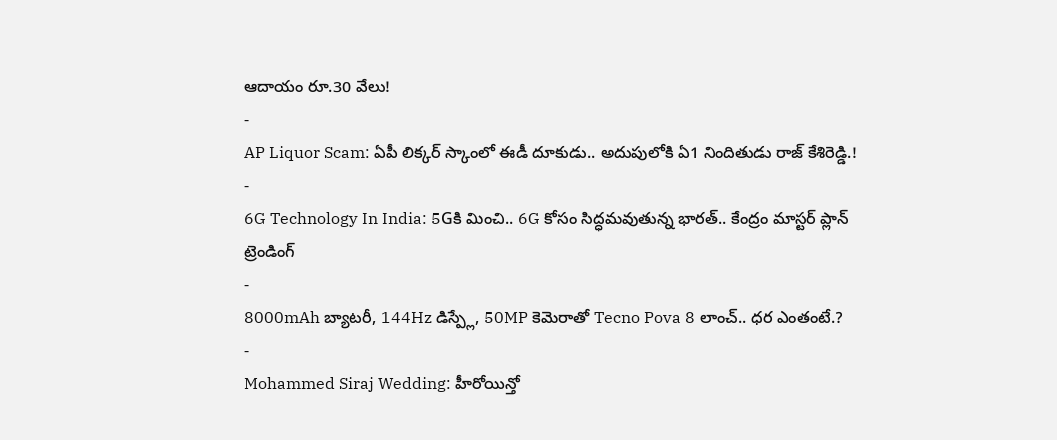ఆదాయం రూ.30 వేలు!
-
AP Liquor Scam: ఏపీ లిక్కర్ స్కాంలో ఈడీ దూకుడు.. అదుపులోకి ఏ1 నిందితుడు రాజ్ కేశిరెడ్డి.!
-
6G Technology In India: 5Gకి మించి.. 6G కోసం సిద్ధమవుతున్న భారత్.. కేంద్రం మాస్టర్ ప్లాన్
ట్రెండింగ్
-
8000mAh బ్యాటరీ, 144Hz డిస్ప్లే, 50MP కెమెరాతో Tecno Pova 8 లాంచ్.. ధర ఎంతంటే.?
-
Mohammed Siraj Wedding: హీరోయిన్తో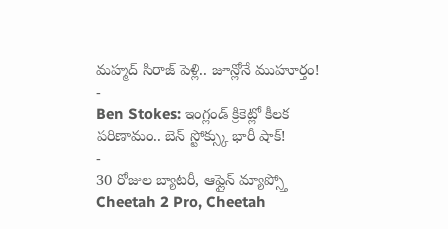మహ్మద్ సిరాజ్ పెళ్లి.. జూన్లోనే ముహూర్తం!
-
Ben Stokes: ఇంగ్లండ్ క్రికెట్లో కీలక పరిణామం.. బెన్ స్టోక్స్కు భారీ షాక్!
-
30 రోజుల బ్యాటరీ, ఆఫ్లైన్ మ్యాప్స్తో Cheetah 2 Pro, Cheetah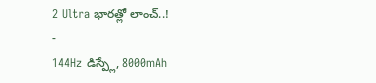2 Ultra భారత్లో లాంచ్..!
-
144Hz డిస్ప్లే, 8000mAh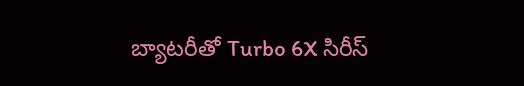బ్యాటరీతో Turbo 6X సిరీస్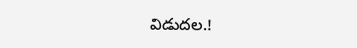విడుదల.!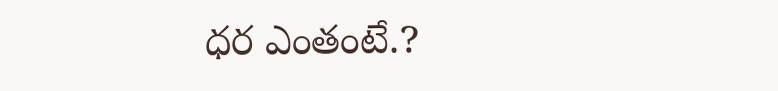ధర ఎంతంటే.?